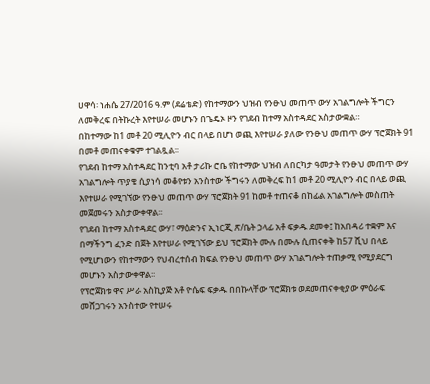ሀዋሳ፡ ነሐሴ 27/2016 ዓ.ም (ደሬቴድ) የከተማውን ህዝብ የንፁህ መጠጥ ውሃ አገልግሎት ችግርን ለመቅረፍ በትኩረት እየተሠራ መሆኑን በጌዴኦ ዞን የገደብ ከተማ አስተዳደር አስታውቋል።
በከተማው ከ1 መቶ 20 ሚሊዮን ብር በላይ በሆነ ወጪ እየተሠራ ያለው የንፁህ መጠጥ ውሃ ፕሮጀክት 91 በመቶ መጠናቀቁም ተገልጿል፡፡
የገደብ ከተማ አስተዳደር ከንቲባ አቶ ታሪኩ ሮቤ የከተማው ህዝብ ለበርካታ ዓመታት የንፁህ መጠጥ ውሃ አገልግሎት ጥያቄ ሲያነሳ መቆየቱን አንስተው ችግሩን ለመቅረፍ ከ1 መቶ 20 ሚሊዮን ብር በላይ ወጪ እየተሠራ የሚገኘው የንፁህ መጠጥ ውሃ ፕሮጀክት 91 ከመቶ ተጠናቆ በከፊል አገልግሎት መስጠት መጀመሩን አስታውቀዋል፡፡
የገደብ ከተማ አስተዳደር ውሃ፣ ማዕድንና ኢነርጂ ጽ/ቤት ኃላፊ አቶ ፍቃዱ ደመቀ፤ ከአበዳሪ ተቋም እና በማችንግ ፈንድ በጀት እየተሠራ የሚገኘው ይህ ፕሮጀክት ሙሉ በሙሉ ሲጠናቀቅ ከ57 ሺህ በላይ የሚሆነውን የከተማውን የህብረተሰብ ክፍል የንፁህ መጠጥ ውሃ አገልግሎት ተጠቃሚ የሚያደርግ መሆኑን አስታውቀዋል፡፡
የፕሮጀክቱ ዋና ሥራ አስኪያጅ አቶ ዮሴፍ ፍቃዱ በበኩላቸው ፕሮጀክቱ ወደመጠናቀቂያው ምዕራፍ መሸጋገሩን አንስተው የተሠሩ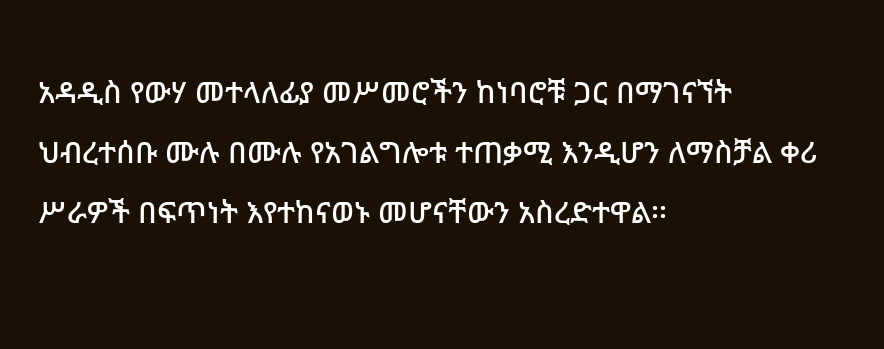አዳዲስ የውሃ መተላለፊያ መሥመሮችን ከነባሮቹ ጋር በማገናኘት ህብረተሰቡ ሙሉ በሙሉ የአገልግሎቱ ተጠቃሚ እንዲሆን ለማስቻል ቀሪ ሥራዎች በፍጥነት እየተከናወኑ መሆናቸውን አስረድተዋል፡፡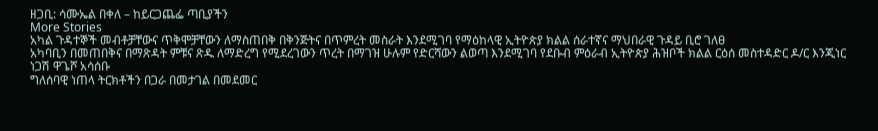ዘጋቢ: ሳሙኤል በቀለ – ከይርጋጨፌ ጣቢያችን
More Stories
አካል ጉዳተኞች መብቶቻቸውና ጥቅሞቻቸውን ለማስጠበቅ በቅንጅትና በጥምረት መስራት እንደሚገባ የማዕከላዊ ኢትዮጵያ ክልል ሰራተኛና ማህበራዊ ጉዳይ ቢሮ ገለፀ
አካባቢን በመጠበቅና በማጽዳት ምቹና ጽዱ ለማድረግ የሚደረገውን ጥረት በማገዝ ሁሉም የድርሻውን ልወጣ እንደሚገባ የደቡብ ምዕራብ ኢትዮጵያ ሕዝቦች ክልል ርዕሰ መስተዳድር ዶ/ር እንጂነር ነጋሽ ዋጌሾ አሳሰቡ
ግለሰባዊ ነጠላ ትርክቶችን በጋራ በመታገል በመደመር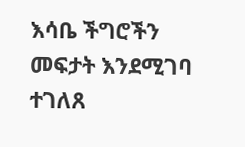እሳቤ ችግሮችን መፍታት እንደሚገባ ተገለጸ